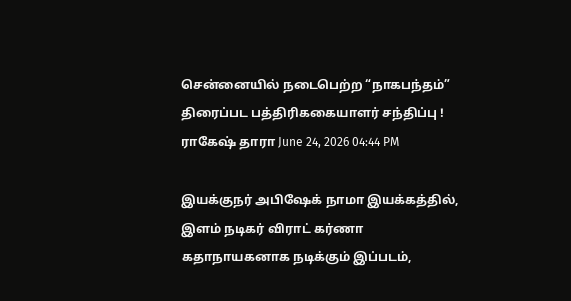சென்னையில் நடைபெற்ற “நாகபந்தம்” திரைப்பட பத்திரிககையாளர் சந்திப்பு !
ராகேஷ் தாரா June 24, 2026 04:44 PM

இயக்குநர் அபிஷேக் நாமா இயக்கத்தில், இளம் நடிகர் விராட் கர்ணா கதாநாயகனாக நடிக்கும் இப்படம்,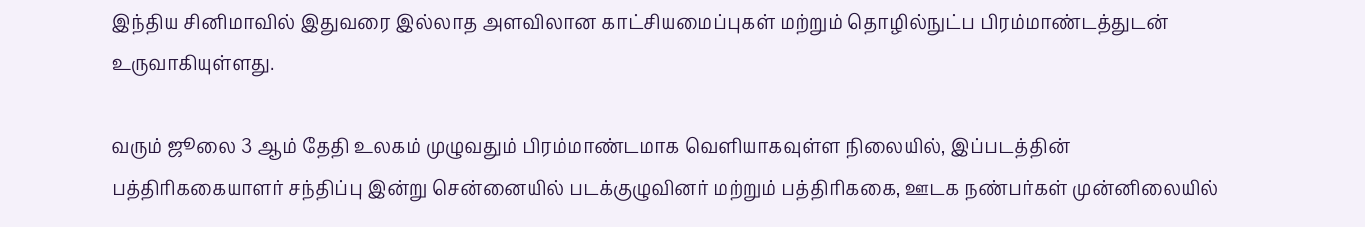இந்திய சினிமாவில் இதுவரை இல்லாத அளவிலான காட்சியமைப்புகள் மற்றும் தொழில்நுட்ப பிரம்மாண்டத்துடன் உருவாகியுள்ளது.

வரும் ஜூலை 3 ஆம் தேதி உலகம் முழுவதும் பிரம்மாண்டமாக வெளியாகவுள்ள நிலையில், இப்படத்தின் பத்திரிககையாளர் சந்திப்பு இன்று சென்னையில் படக்குழுவினர் மற்றும் பத்திரிககை, ஊடக நண்பர்கள் முன்னிலையில்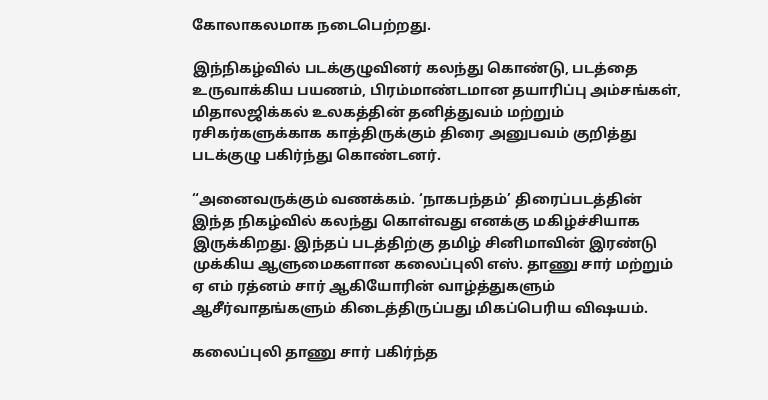கோலாகலமாக நடைபெற்றது.

இந்நிகழ்வில் படக்குழுவினர் கலந்து கொண்டு, படத்தை உருவாக்கிய பயணம், பிரம்மாண்டமான தயாரிப்பு அம்சங்கள், மிதாலஜிக்கல் உலகத்தின் தனித்துவம் மற்றும் ரசிகர்களுக்காக காத்திருக்கும் திரை அனுபவம் குறித்து படக்குழு பகிர்ந்து கொண்டனர்.

“அனைவருக்கும் வணக்கம். ‘நாகபந்தம்’ திரைப்படத்தின் இந்த நிகழ்வில் கலந்து கொள்வது எனக்கு மகிழ்ச்சியாக இருக்கிறது. இந்தப் படத்திற்கு தமிழ் சினிமாவின் இரண்டு முக்கிய ஆளுமைகளான கலைப்புலி எஸ். தாணு சார் மற்றும் ஏ எம் ரத்னம் சார் ஆகியோரின் வாழ்த்துகளும் ஆசீர்வாதங்களும் கிடைத்திருப்பது மிகப்பெரிய விஷயம்.

கலைப்புலி தாணு சார் பகிர்ந்த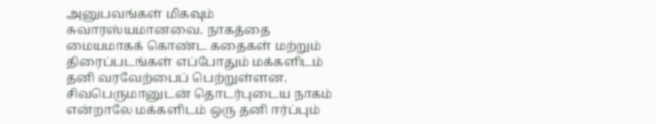அனுபவங்கள் மிகவும் சுவாரஸ்யமானவை. நாகத்தை மையமாகக் கொண்ட கதைகள் மற்றும் திரைப்படங்கள் எப்போதும் மக்களிடம் தனி வரவேற்பைப் பெற்றுள்ளன. சிவபெருமானுடன் தொடர்புடைய நாகம் என்றாலே மக்களிடம் ஒரு தனி ஈர்ப்பும்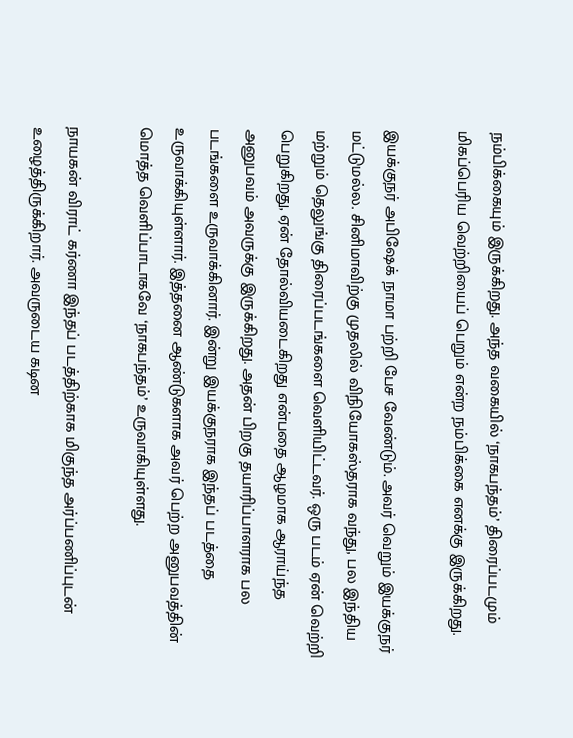நம்பிக்கையும் இருக்கிறது. அந்த வகையில் ‘நாகபந்தம்’ திரைப்படமும் மிகப்பெரிய வெற்றியைப் பெறும் என்ற நம்பிக்கை எனக்கு இருக்கிறது.

இயக்குநர் அபிஷேக் நாமா பற்றி பேச வேண்டும். அவர் வெறும் இயக்குநர் மட்டுமல்ல. சினிமாவிற்கு முதலில் விநியோகஸ்தராக வந்து, பல இந்திய மற்றும் தெலுங்கு திரைப்படங்களை வெளியிட்டவர். ஒரு படம் ஏன் வெற்றி பெறுகிறது, ஏன் தோல்வியடைகிறது என்பதை ஆழமாக ஆராய்ந்த அனுபவம் அவருக்கு இருக்கிறது. அதன் பிறகு தயாரிப்பாளராக பல படங்களை உருவாக்கினார். இன்று இயக்குநராக இந்தப் படத்தை உருவாக்கியுள்ளார். இத்தனை ஆண்டுகளாக அவர் பெற்ற அனுபவத்தின் மொத்த வெளிப்பாடாகவே ‘நாகபந்தம்’ உருவாகியுள்ளது.

நாயகன் விராட் கர்ணா இந்தப் படத்திற்காக மிகுந்த அர்ப்பணிப்புடன் உழைத்திருக்கிறார். அவருடைய கடின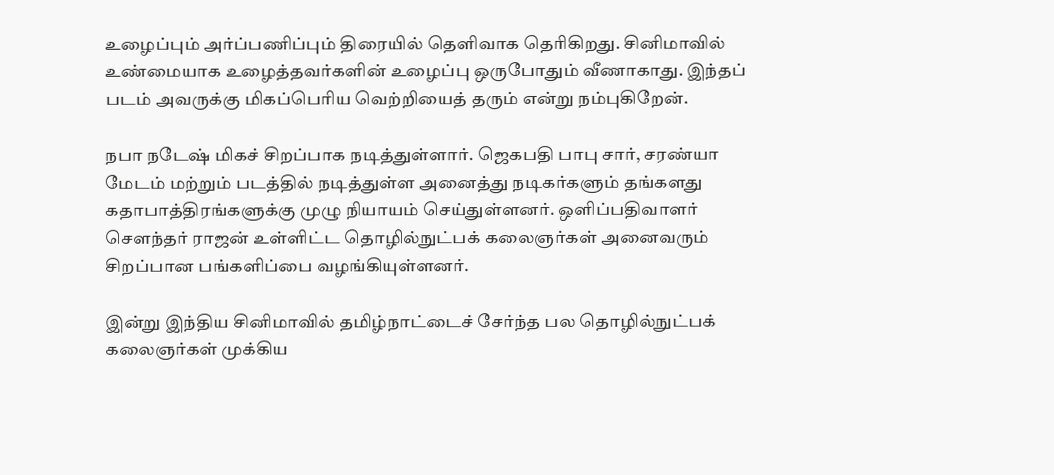உழைப்பும் அர்ப்பணிப்பும் திரையில் தெளிவாக தெரிகிறது. சினிமாவில் உண்மையாக உழைத்தவர்களின் உழைப்பு ஒருபோதும் வீணாகாது. இந்தப் படம் அவருக்கு மிகப்பெரிய வெற்றியைத் தரும் என்று நம்புகிறேன்.

நபா நடேஷ் மிகச் சிறப்பாக நடித்துள்ளார். ஜெகபதி பாபு சார், சரண்யா மேடம் மற்றும் படத்தில் நடித்துள்ள அனைத்து நடிகர்களும் தங்களது கதாபாத்திரங்களுக்கு முழு நியாயம் செய்துள்ளனர். ஒளிப்பதிவாளர் சௌந்தர் ராஜன் உள்ளிட்ட தொழில்நுட்பக் கலைஞர்கள் அனைவரும் சிறப்பான பங்களிப்பை வழங்கியுள்ளனர்.

இன்று இந்திய சினிமாவில் தமிழ்நாட்டைச் சேர்ந்த பல தொழில்நுட்பக் கலைஞர்கள் முக்கிய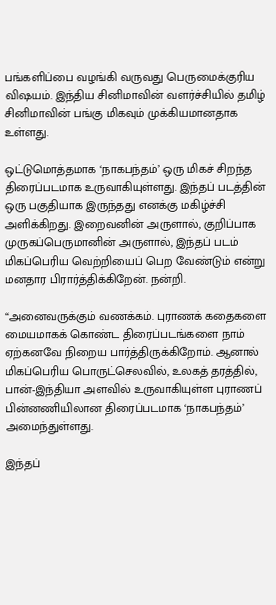பங்களிப்பை வழங்கி வருவது பெருமைக்குரிய விஷயம். இந்திய சினிமாவின் வளர்ச்சியில் தமிழ் சினிமாவின் பங்கு மிகவும் முக்கியமானதாக உள்ளது.

ஒட்டுமொத்தமாக ‘நாகபந்தம்’ ஒரு மிகச் சிறந்த திரைப்படமாக உருவாகியுள்ளது. இந்தப் படத்தின் ஒரு பகுதியாக இருந்தது எனக்கு மகிழ்ச்சி அளிக்கிறது. இறைவனின் அருளால், குறிப்பாக முருகப்பெருமானின் அருளால், இந்தப் படம் மிகப்பெரிய வெற்றியைப் பெற வேண்டும் என்று மனதார பிரார்த்திக்கிறேன். நன்றி.

“அனைவருக்கும் வணக்கம். புராணக் கதைகளை மையமாகக் கொண்ட திரைப்படங்களை நாம் ஏற்கனவே நிறைய பார்த்திருக்கிறோம். ஆனால் மிகப்பெரிய பொருட்செலவில், உலகத் தரத்தில், பான்-இந்தியா அளவில் உருவாகியுள்ள புராணப் பின்னணியிலான திரைப்படமாக ‘நாகபந்தம்’ அமைந்துள்ளது.

இந்தப்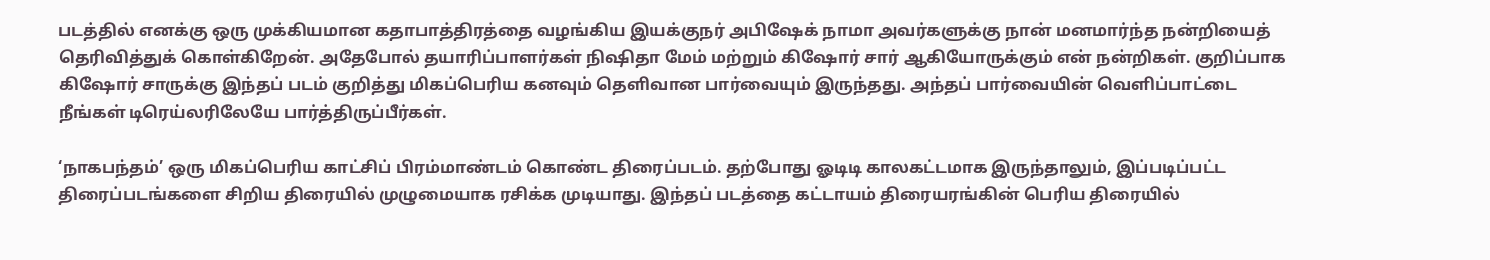படத்தில் எனக்கு ஒரு முக்கியமான கதாபாத்திரத்தை வழங்கிய இயக்குநர் அபிஷேக் நாமா அவர்களுக்கு நான் மனமார்ந்த நன்றியைத் தெரிவித்துக் கொள்கிறேன். அதேபோல் தயாரிப்பாளர்கள் நிஷிதா மேம் மற்றும் கிஷோர் சார் ஆகியோருக்கும் என் நன்றிகள். குறிப்பாக கிஷோர் சாருக்கு இந்தப் படம் குறித்து மிகப்பெரிய கனவும் தெளிவான பார்வையும் இருந்தது. அந்தப் பார்வையின் வெளிப்பாட்டை நீங்கள் டிரெய்லரிலேயே பார்த்திருப்பீர்கள்.

‘நாகபந்தம்’ ஒரு மிகப்பெரிய காட்சிப் பிரம்மாண்டம் கொண்ட திரைப்படம். தற்போது ஓடிடி காலகட்டமாக இருந்தாலும், இப்படிப்பட்ட திரைப்படங்களை சிறிய திரையில் முழுமையாக ரசிக்க முடியாது. இந்தப் படத்தை கட்டாயம் திரையரங்கின் பெரிய திரையில்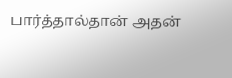பார்த்தால்தான் அதன்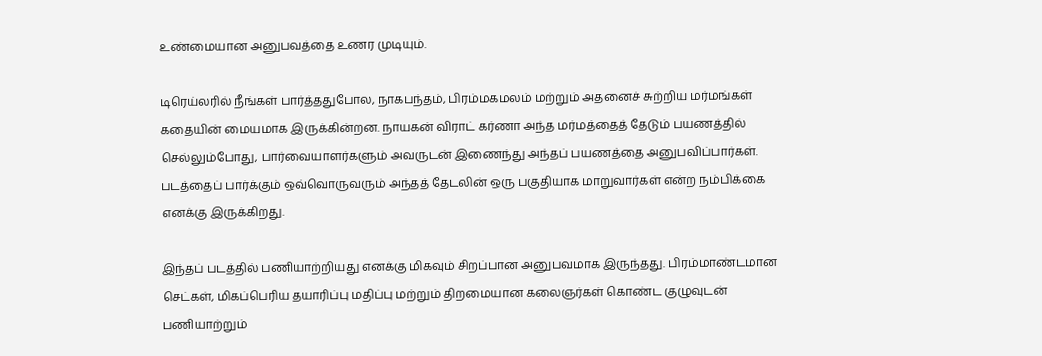உண்மையான அனுபவத்தை உணர முடியும்.

டிரெய்லரில் நீங்கள் பார்த்ததுபோல, நாகபந்தம், பிரம்மகமலம் மற்றும் அதனைச் சுற்றிய மர்மங்கள் கதையின் மையமாக இருக்கின்றன. நாயகன் விராட் கர்ணா அந்த மர்மத்தைத் தேடும் பயணத்தில் செல்லும்போது, பார்வையாளர்களும் அவருடன் இணைந்து அந்தப் பயணத்தை அனுபவிப்பார்கள். படத்தைப் பார்க்கும் ஒவ்வொருவரும் அந்தத் தேடலின் ஒரு பகுதியாக மாறுவார்கள் என்ற நம்பிக்கை எனக்கு இருக்கிறது.

இந்தப் படத்தில் பணியாற்றியது எனக்கு மிகவும் சிறப்பான அனுபவமாக இருந்தது. பிரம்மாண்டமான செட்கள், மிகப்பெரிய தயாரிப்பு மதிப்பு மற்றும் திறமையான கலைஞர்கள் கொண்ட குழுவுடன் பணியாற்றும்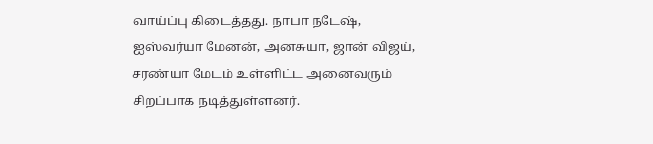வாய்ப்பு கிடைத்தது. நாபா நடேஷ், ஐஸ்வர்யா மேனன், அனசுயா, ஜான் விஜய், சரண்யா மேடம் உள்ளிட்ட அனைவரும் சிறப்பாக நடித்துள்ளனர்.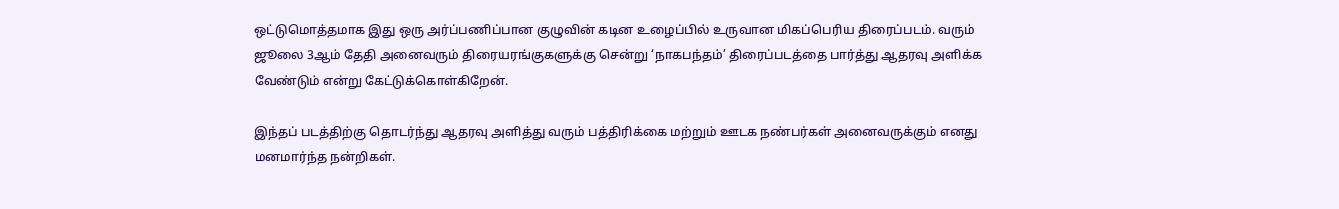ஒட்டுமொத்தமாக இது ஒரு அர்ப்பணிப்பான குழுவின் கடின உழைப்பில் உருவான மிகப்பெரிய திரைப்படம். வரும் ஜூலை 3ஆம் தேதி அனைவரும் திரையரங்குகளுக்கு சென்று ‘நாகபந்தம்’ திரைப்படத்தை பார்த்து ஆதரவு அளிக்க வேண்டும் என்று கேட்டுக்கொள்கிறேன்.

இந்தப் படத்திற்கு தொடர்ந்து ஆதரவு அளித்து வரும் பத்திரிக்கை மற்றும் ஊடக நண்பர்கள் அனைவருக்கும் எனது மனமார்ந்த நன்றிகள்.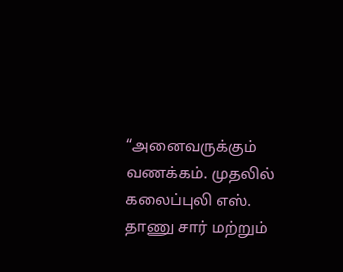“அனைவருக்கும் வணக்கம். முதலில் கலைப்புலி எஸ். தாணு சார் மற்றும்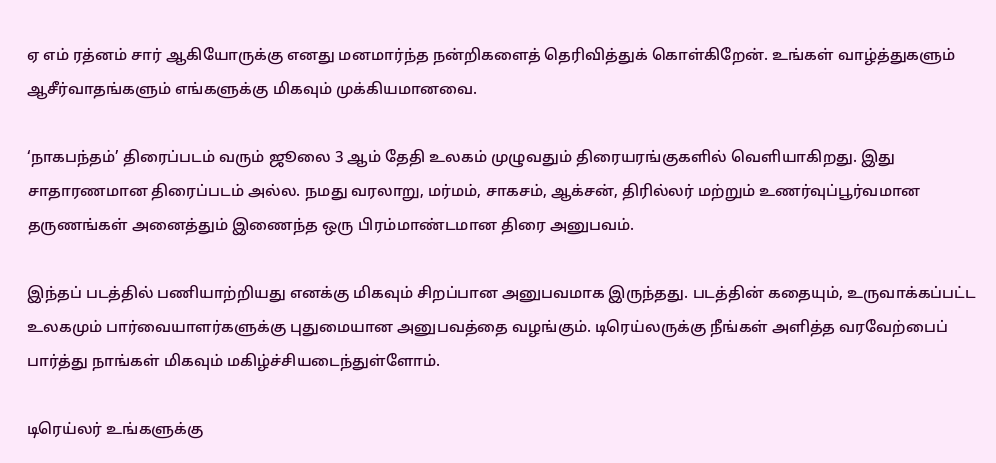ஏ எம் ரத்னம் சார் ஆகியோருக்கு எனது மனமார்ந்த நன்றிகளைத் தெரிவித்துக் கொள்கிறேன். உங்கள் வாழ்த்துகளும் ஆசீர்வாதங்களும் எங்களுக்கு மிகவும் முக்கியமானவை.

‘நாகபந்தம்’ திரைப்படம் வரும் ஜூலை 3 ஆம் தேதி உலகம் முழுவதும் திரையரங்குகளில் வெளியாகிறது. இது சாதாரணமான திரைப்படம் அல்ல. நமது வரலாறு, மர்மம், சாகசம், ஆக்சன், திரில்லர் மற்றும் உணர்வுப்பூர்வமான தருணங்கள் அனைத்தும் இணைந்த ஒரு பிரம்மாண்டமான திரை அனுபவம்.

இந்தப் படத்தில் பணியாற்றியது எனக்கு மிகவும் சிறப்பான அனுபவமாக இருந்தது. படத்தின் கதையும், உருவாக்கப்பட்ட உலகமும் பார்வையாளர்களுக்கு புதுமையான அனுபவத்தை வழங்கும். டிரெய்லருக்கு நீங்கள் அளித்த வரவேற்பைப் பார்த்து நாங்கள் மிகவும் மகிழ்ச்சியடைந்துள்ளோம்.

டிரெய்லர் உங்களுக்கு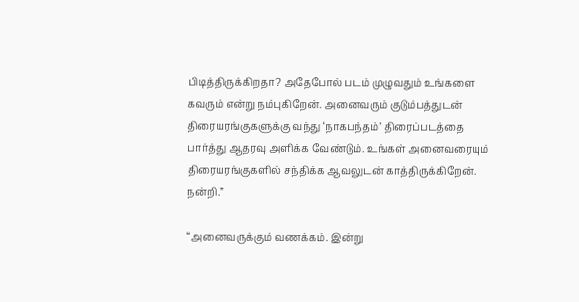பிடித்திருக்கிறதா? அதேபோல் படம் முழுவதும் உங்களை கவரும் என்று நம்புகிறேன். அனைவரும் குடும்பத்துடன் திரையரங்குகளுக்கு வந்து ‘நாகபந்தம்’ திரைப்படத்தை பார்த்து ஆதரவு அளிக்க வேண்டும். உங்கள் அனைவரையும் திரையரங்குகளில் சந்திக்க ஆவலுடன் காத்திருக்கிறேன். நன்றி.”

“அனைவருக்கும் வணக்கம். இன்று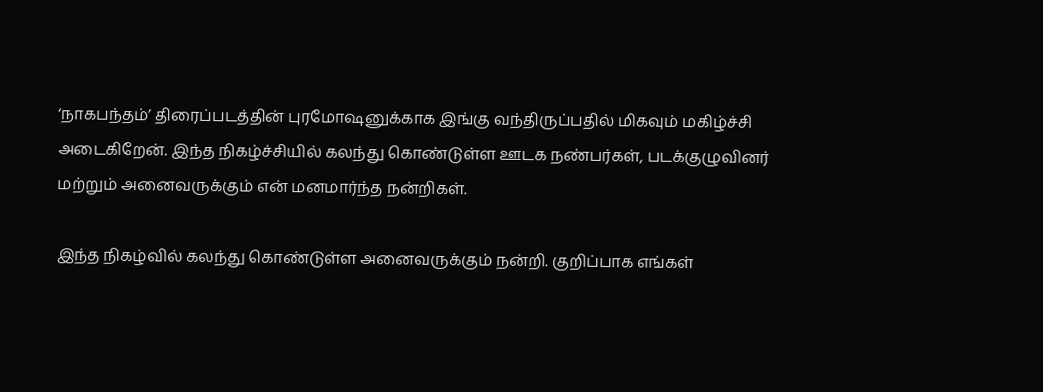‘நாகபந்தம்’ திரைப்படத்தின் புரமோஷனுக்காக இங்கு வந்திருப்பதில் மிகவும் மகிழ்ச்சி அடைகிறேன். இந்த நிகழ்ச்சியில் கலந்து கொண்டுள்ள ஊடக நண்பர்கள், படக்குழுவினர் மற்றும் அனைவருக்கும் என் மனமார்ந்த நன்றிகள்.

இந்த நிகழ்வில் கலந்து கொண்டுள்ள அனைவருக்கும் நன்றி. குறிப்பாக எங்கள்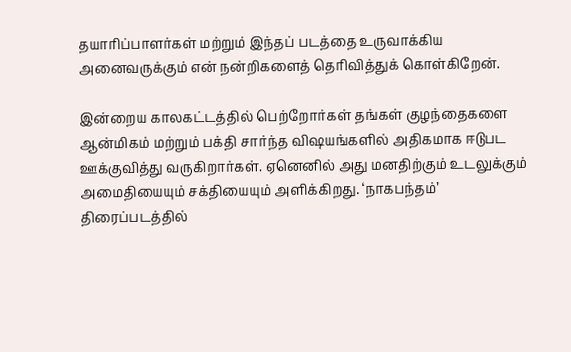தயாரிப்பாளர்கள் மற்றும் இந்தப் படத்தை உருவாக்கிய அனைவருக்கும் என் நன்றிகளைத் தெரிவித்துக் கொள்கிறேன்.

இன்றைய காலகட்டத்தில் பெற்றோர்கள் தங்கள் குழந்தைகளை ஆன்மிகம் மற்றும் பக்தி சார்ந்த விஷயங்களில் அதிகமாக ஈடுபட ஊக்குவித்து வருகிறார்கள். ஏனெனில் அது மனதிற்கும் உடலுக்கும் அமைதியையும் சக்தியையும் அளிக்கிறது. ‘நாகபந்தம்’ திரைப்படத்தில்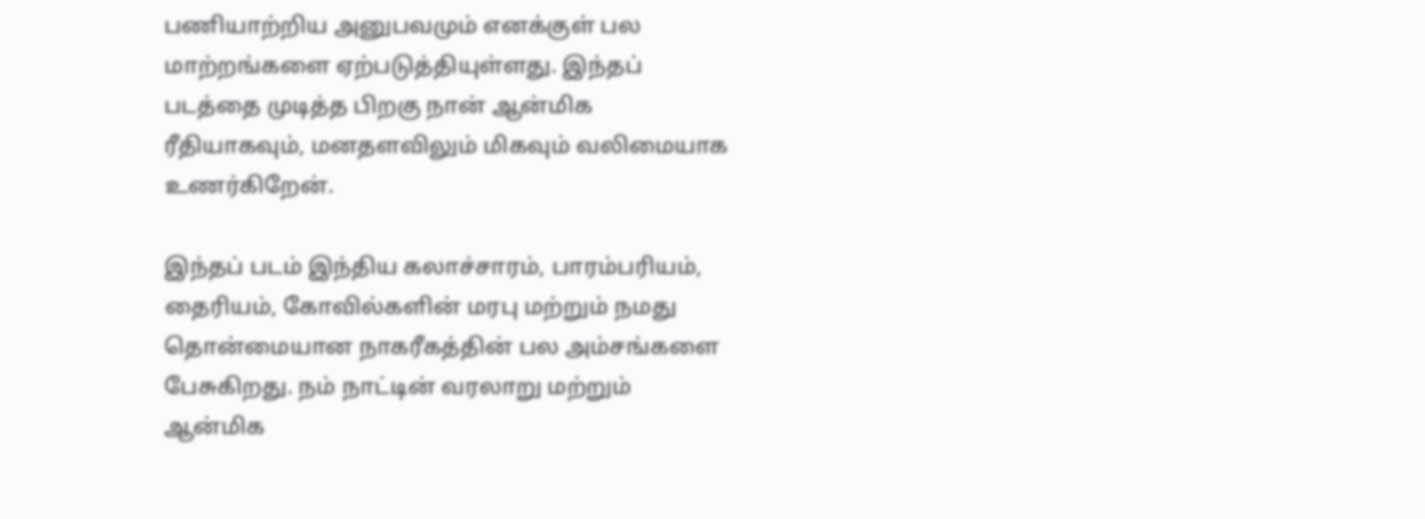பணியாற்றிய அனுபவமும் எனக்குள் பல மாற்றங்களை ஏற்படுத்தியுள்ளது. இந்தப் படத்தை முடித்த பிறகு நான் ஆன்மிக ரீதியாகவும், மனதளவிலும் மிகவும் வலிமையாக உணர்கிறேன்.

இந்தப் படம் இந்திய கலாச்சாரம், பாரம்பரியம், தைரியம், கோவில்களின் மரபு மற்றும் நமது தொன்மையான நாகரீகத்தின் பல அம்சங்களை பேசுகிறது. நம் நாட்டின் வரலாறு மற்றும் ஆன்மிக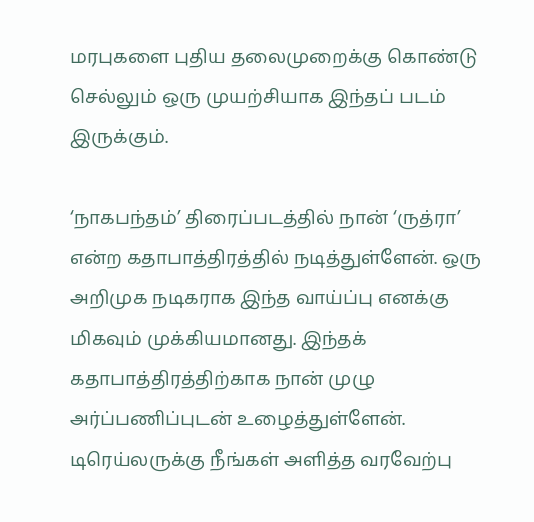மரபுகளை புதிய தலைமுறைக்கு கொண்டு செல்லும் ஒரு முயற்சியாக இந்தப் படம் இருக்கும்.

‘நாகபந்தம்’ திரைப்படத்தில் நான் ‘ருத்ரா’ என்ற கதாபாத்திரத்தில் நடித்துள்ளேன். ஒரு அறிமுக நடிகராக இந்த வாய்ப்பு எனக்கு மிகவும் முக்கியமானது. இந்தக் கதாபாத்திரத்திற்காக நான் முழு அர்ப்பணிப்புடன் உழைத்துள்ளேன். டிரெய்லருக்கு நீங்கள் அளித்த வரவேற்பு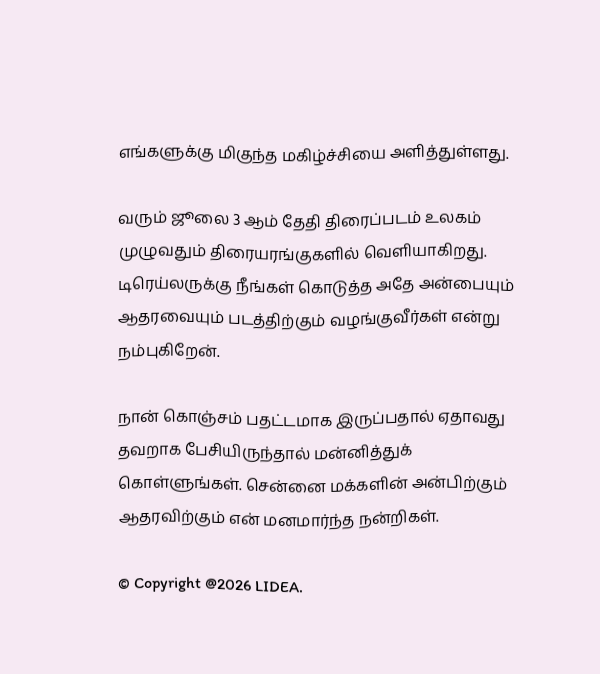எங்களுக்கு மிகுந்த மகிழ்ச்சியை அளித்துள்ளது.

வரும் ஜூலை 3 ஆம் தேதி திரைப்படம் உலகம் முழுவதும் திரையரங்குகளில் வெளியாகிறது. டிரெய்லருக்கு நீங்கள் கொடுத்த அதே அன்பையும் ஆதரவையும் படத்திற்கும் வழங்குவீர்கள் என்று நம்புகிறேன்.

நான் கொஞ்சம் பதட்டமாக இருப்பதால் ஏதாவது தவறாக பேசியிருந்தால் மன்னித்துக் கொள்ளுங்கள். சென்னை மக்களின் அன்பிற்கும் ஆதரவிற்கும் என் மனமார்ந்த நன்றிகள்.

© Copyright @2026 LIDEA.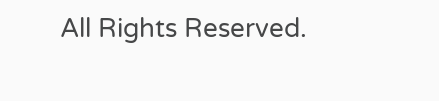All Rights Reserved.